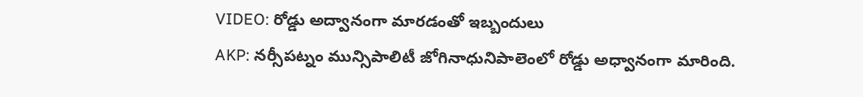VIDEO: రోడ్డు అద్వానంగా మారడంతో ఇబ్బందులు
AKP: నర్సీపట్నం మున్సిపాలిటీ జోగినాధునిపాలెంలో రోడ్డు అధ్వానంగా మారింది.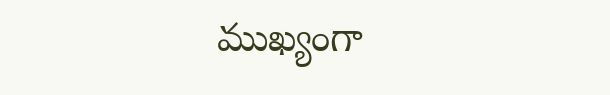ముఖ్యంగా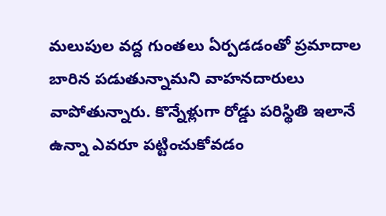మలుపుల వద్ద గుంతలు ఏర్పడడంతో ప్రమాదాల బారిన పడుతున్నామని వాహనదారులు వాపోతున్నారు. కొన్నేళ్లుగా రోడ్డు పరిస్థితి ఇలానే ఉన్నా ఎవరూ పట్టించుకోవడం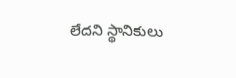లేదని స్థానికులు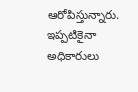ఆరోపిస్తున్నారు. ఇప్పటికైనా అధికారులు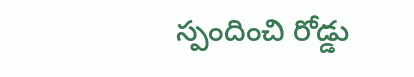స్పందించి రోడ్డు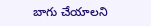బాగు చేయాలని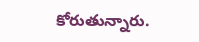కోరుతున్నారు.